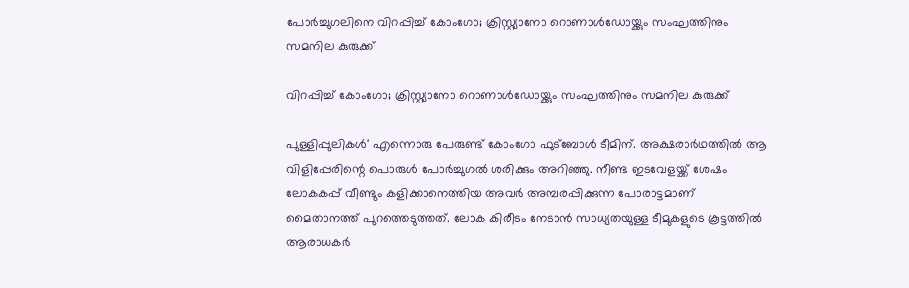പോർച്ചുഗലിനെ വിറപ്പിച്ച്‌ കോംഗോ; ക്രിസ്റ്റ്യാനോ റൊണാള്‍ഡോയ്ക്കും സംഘത്തിനും സമനില കുരുക്ക്

വിറപ്പിച്ച്‌ കോംഗോ; ക്രിസ്റ്റ്യാനോ റൊണാള്‍ഡോയ്ക്കും സംഘത്തിനും സമനില കുരുക്ക്

പുള്ളിപ്പുലികള്‍' എന്നൊരു പേരുണ്ട് കോംഗോ ഫുട്‌ബോള്‍ ടീമിന്. അക്ഷരാർഥത്തിൽ ആ വിളിപ്പേരിന്റെ പൊരുൾ പോർച്ചുഗൽ ശരിക്കും അറിഞ്ഞു. നീണ്ട ഇടവേളയ്ക്ക് ശേഷം ലോകകപ്പ് വീണ്ടും കളിക്കാനെത്തിയ അവര്‍ അമ്പരപ്പിക്കുന്ന പോരാട്ടമാണ് മൈതാനത്ത് പുറത്തെടുത്തത്. ലോക കിരീടം നേടാന്‍ സാധ്യതയുള്ള ടീമുകളുടെ കൂട്ടത്തില്‍ ആരാധകര്‍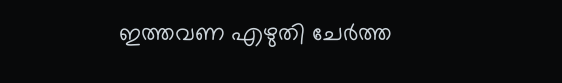ഇത്തവണ എഴുതി ചേര്‍ത്ത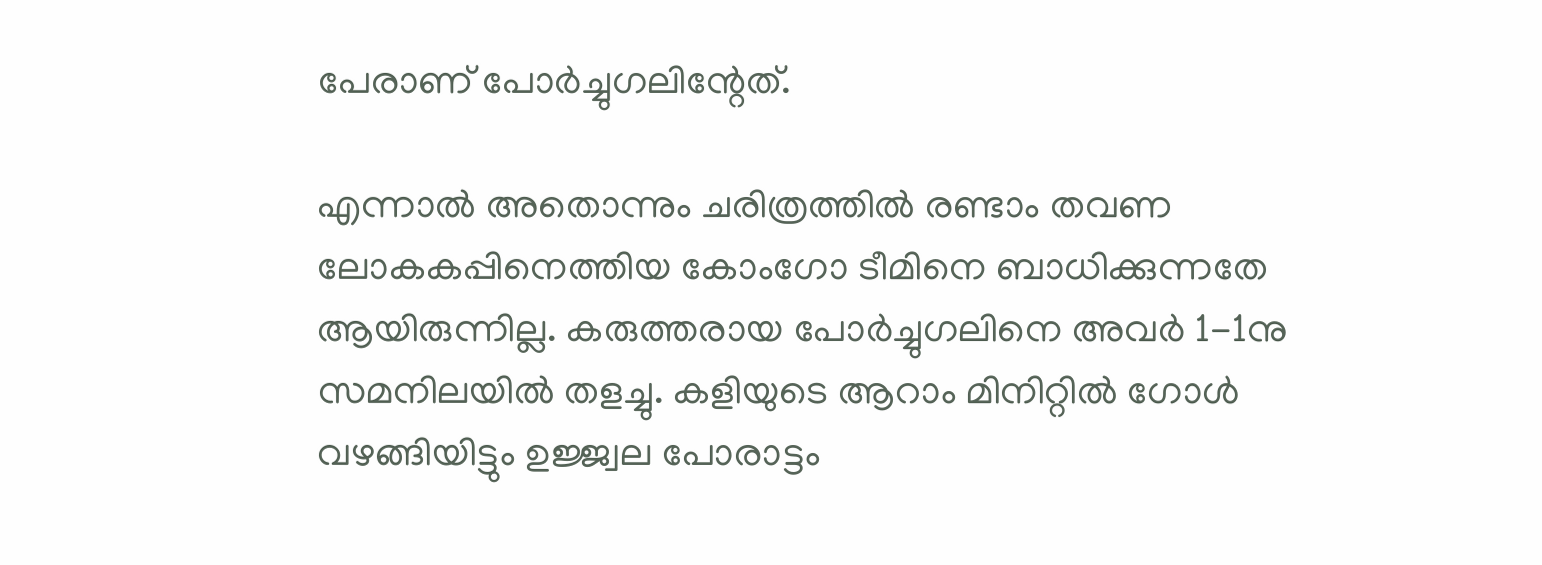പേരാണ് പോര്‍ച്ചുഗലിന്റേത്.

എന്നാല്‍ അതൊന്നും ചരിത്രത്തില്‍ രണ്ടാം തവണ ലോകകപ്പിനെത്തിയ കോംഗോ ടീമിനെ ബാധിക്കുന്നതേ ആയിരുന്നില്ല. കരുത്തരായ പോര്‍ച്ചുഗലിനെ അവര്‍ 1-1നു സമനിലയില്‍ തളച്ചു. കളിയുടെ ആറാം മിനിറ്റില്‍ ഗോള്‍ വഴങ്ങിയിട്ടും ഉജ്ജ്വല പോരാട്ടം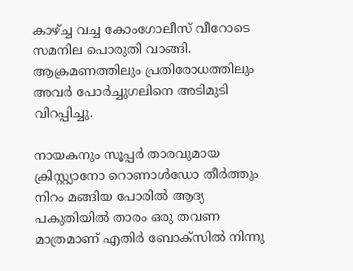കാഴ്ച്ച വച്ച കോംഗോലീസ് വീറോടെ സമനില പൊരുതി വാങ്ങി. ആക്രമണത്തിലും പ്രതിരോധത്തിലും അവര്‍ പോര്‍ച്ചുഗലിനെ അടിമുടി വിറപ്പിച്ചു.

നായകനും സൂപ്പര്‍ താരവുമായ ക്രിസ്റ്റ്യാനോ റൊണാള്‍ഡോ തീര്‍ത്തും നിറം മങ്ങിയ പോരില്‍ ആദ്യ പകുതിയില്‍ താരം ഒരു തവണ മാത്രമാണ് എതിര്‍ ബോക്‌സില്‍ നിന്നു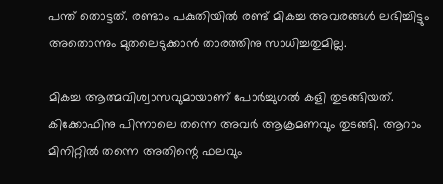പന്ത് തൊട്ടത്. രണ്ടാം പകുതിയില്‍ രണ്ട് മികച്ച അവരങ്ങള്‍ ലഭിച്ചിട്ടും അതൊന്നും മുതലെടുക്കാന്‍ താരത്തിനു സാധിച്ചതുമില്ല.

മികച്ച ആത്മവിശ്വാസവുമായാണ് പോര്‍ച്ചുഗല്‍ കളി തുടങ്ങിയത്. കിക്കോഫിനു പിന്നാലെ തന്നെ അവര്‍ ആക്രമണവും തുടങ്ങി. ആറാം മിനിറ്റില്‍ തന്നെ അതിന്റെ ഫലവും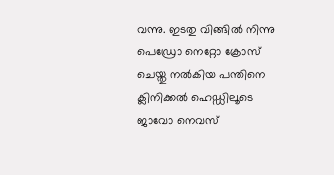വന്നു. ഇടതു വിങ്ങില്‍ നിന്നു പെഡ്രോ നെറ്റോ ക്രോസ് ചെയ്തു നല്‍കിയ പന്തിനെ ക്ലിനിക്കല്‍ ഹെഡ്ഡിലൂടെ ജാവോ നെവസ്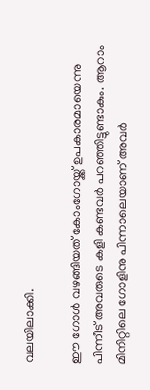വലയിലാക്കി.

ഈ ഗോള്‍ വഴങ്ങിയത് കോംഗോയ്ക്ക് ഉപകാരമായെന്നു പിന്നീട് അവരുടെ കളി കണ്ടവര്‍ പറഞ്ഞിട്ടുണ്ടാകും. ആറാം മിനിറ്റിലെ ഗോളിനു പിന്നാലെയാണ് അവര്‍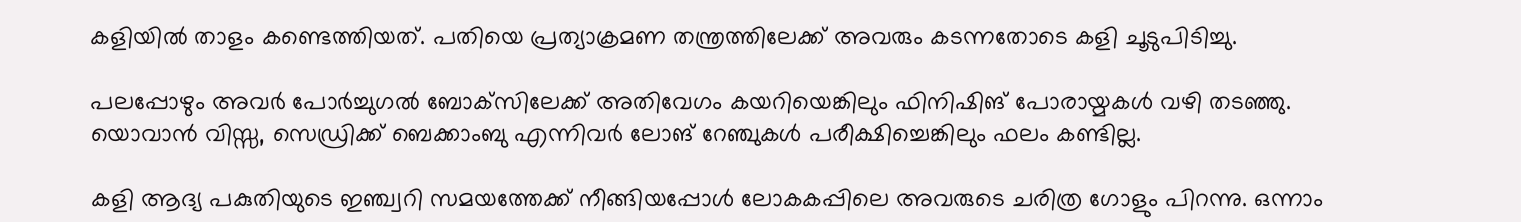കളിയില്‍ താളം കണ്ടെത്തിയത്. പതിയെ പ്രത്യാക്രമണ തന്ത്രത്തിലേക്ക് അവരും കടന്നതോടെ കളി ചൂടുപിടിച്ചു.

പലപ്പോഴും അവര്‍ പോര്‍ച്ചുഗല്‍ ബോക്‌സിലേക്ക് അതിവേഗം കയറിയെങ്കിലും ഫിനിഷിങ് പോരായ്മകള്‍ വഴി തടഞ്ഞു. യൊവാന്‍ വിസ്സ, സെഡ്രിക്ക് ബെക്കാംബു എന്നിവര്‍ ലോങ് റേഞ്ചുകള്‍ പരീക്ഷിച്ചെങ്കിലും ഫലം കണ്ടില്ല.

കളി ആദ്യ പകുതിയുടെ ഇഞ്ച്വറി സമയത്തേക്ക് നീങ്ങിയപ്പോള്‍ ലോകകപ്പിലെ അവരുടെ ചരിത്ര ഗോളും പിറന്നു. ഒന്നാം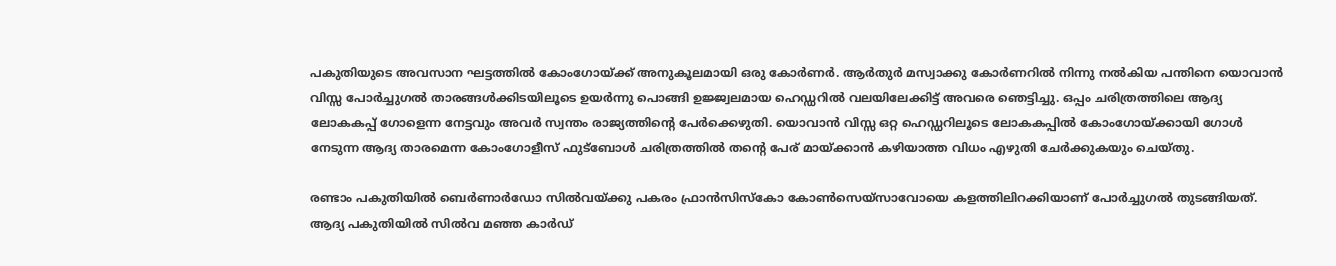പകുതിയുടെ അവസാന ഘട്ടത്തില്‍ കോംഗോയ്ക്ക് അനുകൂലമായി ഒരു കോര്‍ണര്‍. ആര്‍തുര്‍ മസ്വാക്കു കോര്‍ണറില്‍ നിന്നു നല്‍കിയ പന്തിനെ യൊവാന്‍ വിസ്സ പോര്‍ച്ചുഗല്‍ താരങ്ങള്‍ക്കിടയിലൂടെ ഉയര്‍ന്നു പൊങ്ങി ഉജ്ജ്വലമായ ഹെഡ്ഡറില്‍ വലയിലേക്കിട്ട് അവരെ ഞെട്ടിച്ചു. ഒപ്പം ചരിത്രത്തിലെ ആദ്യ ലോകകപ്പ് ഗോളെന്ന നേട്ടവും അവര്‍ സ്വന്തം രാജ്യത്തിന്റെ പേര്‍ക്കെഴുതി. യൊവാന്‍ വിസ്സ ഒറ്റ ഹെഡ്ഡറിലൂടെ ലോകകപ്പില്‍ കോംഗോയ്ക്കായി ഗോള്‍ നേടുന്ന ആദ്യ താരമെന്ന കോംഗോളീസ് ഫുട്‌ബോള്‍ ചരിത്രത്തില്‍ തന്റെ പേര് മായ്ക്കാന്‍ കഴിയാത്ത വിധം എഴുതി ചേര്‍ക്കുകയും ചെയ്തു.

രണ്ടാം പകുതിയില്‍ ബെര്‍ണാര്‍ഡോ സില്‍വയ്ക്കു പകരം ഫ്രാന്‍സിസ്‌കോ കോണ്‍സെയ്‌സാവോയെ കളത്തിലിറക്കിയാണ് പോര്‍ച്ചുഗല്‍ തുടങ്ങിയത്. ആദ്യ പകുതിയില്‍ സില്‍വ മഞ്ഞ കാര്‍ഡ്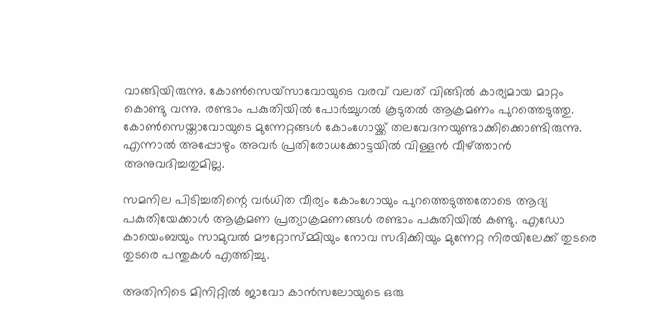വാങ്ങിയിരുന്നു. കോണ്‍സെയ്‌സാവോയുടെ വരവ് വലത് വിങ്ങില്‍ കാര്യമായ മാറ്റം കൊണ്ടു വന്നു. രണ്ടാം പകുതിയില്‍ പോര്‍ച്ചുഗല്‍ കൂടുതല്‍ ആക്രമണം പുറത്തെടുത്തു. കോണ്‍സെയ്താവോയുടെ മുന്നേറ്റങ്ങള്‍ കോംഗോയ്ക്ക് തലവേദനയുണ്ടാക്കിക്കൊണ്ടിരുന്നു. എന്നാല്‍ അപ്പോഴും അവര്‍ പ്രതിരോധക്കോട്ടയില്‍ വിള്ളന്‍ വീഴ്ത്താന്‍ അനുവദിച്ചതുമില്ല.

സമനില പിടിച്ചതിന്റെ വര്‍ധിത വീര്യം കോംഗോയും പുറത്തെടുത്തതോടെ ആദ്യ പകുതിയേക്കാള്‍ ആക്രമണ പ്രത്യാക്രമണങ്ങള്‍ രണ്ടാം പകുതിയില്‍ കണ്ടു. എഡോ കായെംബയും സാമുവല്‍ മൗറ്റോസ്മ്മിയും നോവ സദിക്കിയും മുന്നേറ്റ നിരയിലേക്ക് തുടരെ തുടരെ പന്തുകള്‍ എത്തിച്ചു.

അതിനിടെ മിനിറ്റില്‍ ജാവോ കാന്‍സലോയുടെ ഒരു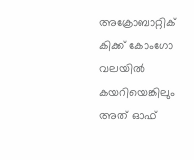അക്രോബാറ്റിക് കിക്ക് കോംഗോ വലയില്‍ കയറിയെങ്കിലും അത് ഓഫ്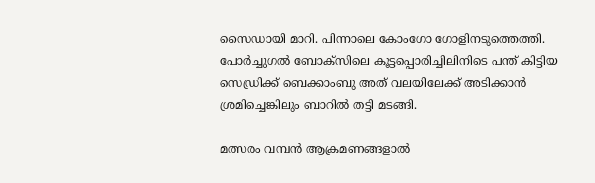സൈഡായി മാറി. പിന്നാലെ കോംഗോ ഗോളിനടുത്തെത്തി. പോര്‍ച്ചുഗല്‍ ബോക്‌സിലെ കൂട്ടപ്പൊരിച്ചിലിനിടെ പന്ത് കിട്ടിയ സെഡ്രിക്ക് ബെക്കാംബു അത് വലയിലേക്ക് അടിക്കാന്‍ ശ്രമിച്ചെങ്കിലും ബാറില്‍ തട്ടി മടങ്ങി.

മത്സരം വമ്പന്‍ ആക്രമണങ്ങളാല്‍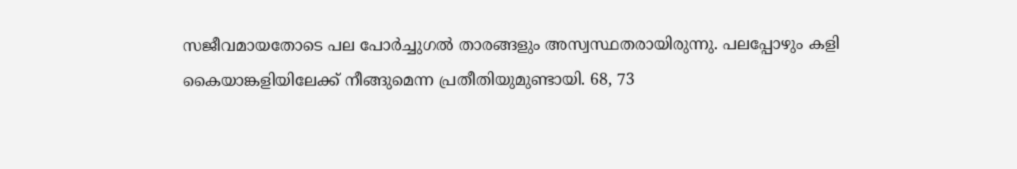സജീവമായതോടെ പല പോര്‍ച്ചുഗല്‍ താരങ്ങളും അസ്വസ്ഥതരായിരുന്നു. പലപ്പോഴും കളി കൈയാങ്കളിയിലേക്ക് നീങ്ങുമെന്ന പ്രതീതിയുമുണ്ടായി. 68, 73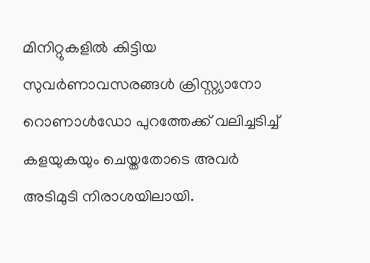മിനിറ്റുകളില്‍ കിട്ടിയ സുവര്‍ണാവസരങ്ങള്‍ ക്രിസ്റ്റ്യാനോ റൊണാള്‍ഡോ പുറത്തേക്ക് വലിച്ചടിച്ച് കളയുകയും ചെയ്തതോടെ അവര്‍ അടിമുടി നിരാശയിലായി.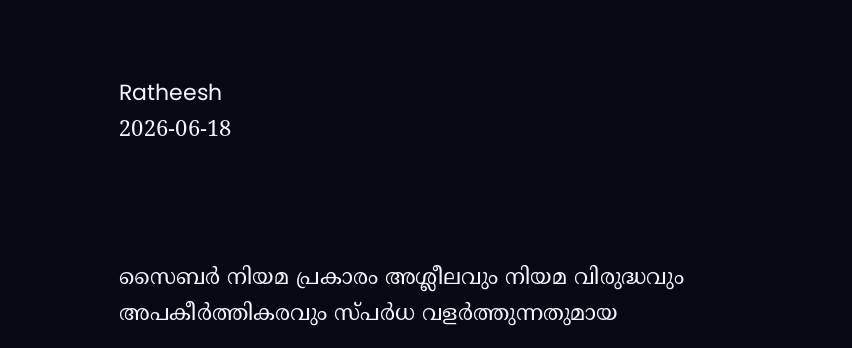Ratheesh
2026-06-18



സൈബര്‍ നിയമ പ്രകാരം അശ്ലീലവും നിയമ വിരുദ്ധവും അപകീര്‍ത്തികരവും സ്പര്‍ധ വളര്‍ത്തുന്നതുമായ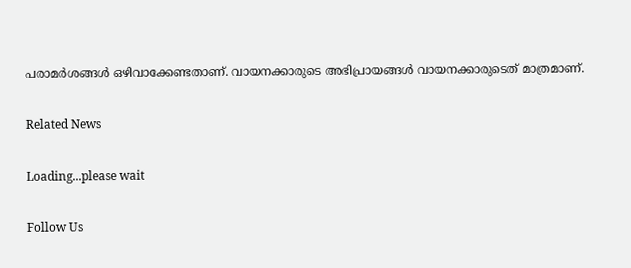പരാമര്‍ശങ്ങള്‍ ഒഴിവാക്കേണ്ടതാണ്. വായനക്കാരുടെ അഭിപ്രായങ്ങള്‍ വായനക്കാരുടെത് മാത്രമാണ്.

Related News

Loading...please wait

Follow Us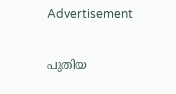Advertisement

പുതിയ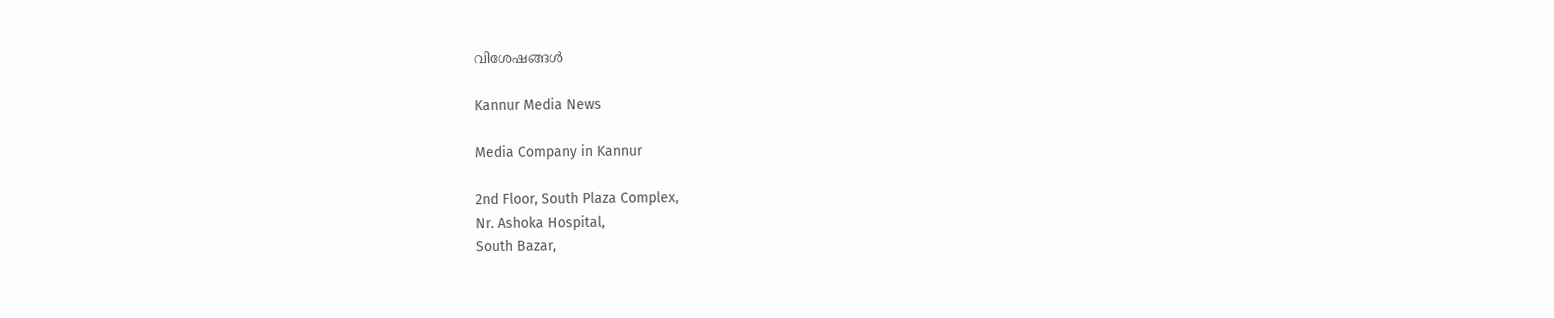വിശേഷങ്ങൾ

Kannur Media News

Media Company in Kannur

2nd Floor, South Plaza Complex,
Nr. Ashoka Hospital,
South Bazar,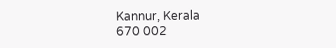Kannur, Kerala
670 002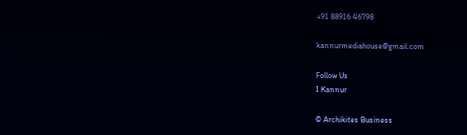+91 88916 46798

kannurmediahouse@gmail.com

Follow Us
I Kannur

© Archikites Business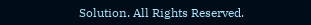Solution. All Rights Reserved.